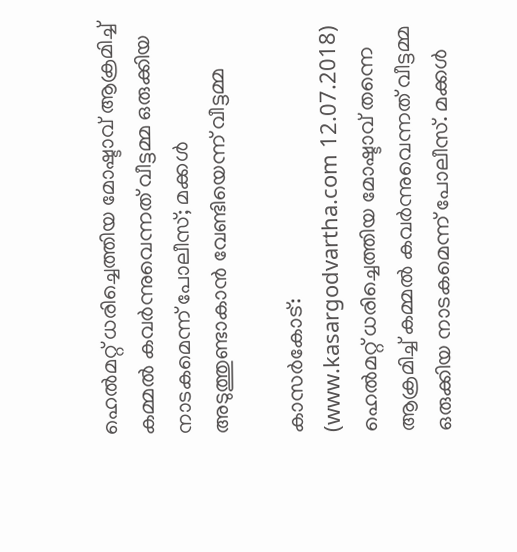ഹെല്‍മറ്റ് ധരിച്ചെത്തിയ മോഷ്ടാവ് ആക്രമിച്ച് കമ്മല്‍ കവര്‍ന്നുവെന്നത് വീട്ടമ്മ ഒരുക്കിയ നാടകമെന്ന് പോലീസ്; മക്കള്‍ അടുത്തുണ്ടാകാന്‍ വേണ്ടിയെന്ന് വീട്ടമ്മ

കാസര്‍കോട്: (www.kasargodvartha.com 12.07.2018) ഹെല്‍മറ്റ് ധരിച്ചെത്തിയ മോഷ്ടാവ് തന്നെ ആക്രമിച്ച് കമ്മല്‍ കവര്‍ന്നുവെന്നത് വീട്ടമ്മ ഒരുക്കിയ നാടകമെന്ന് പോലീസ്. മക്കള്‍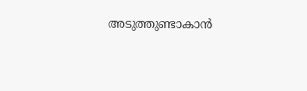അടുത്തുണ്ടാകാന്‍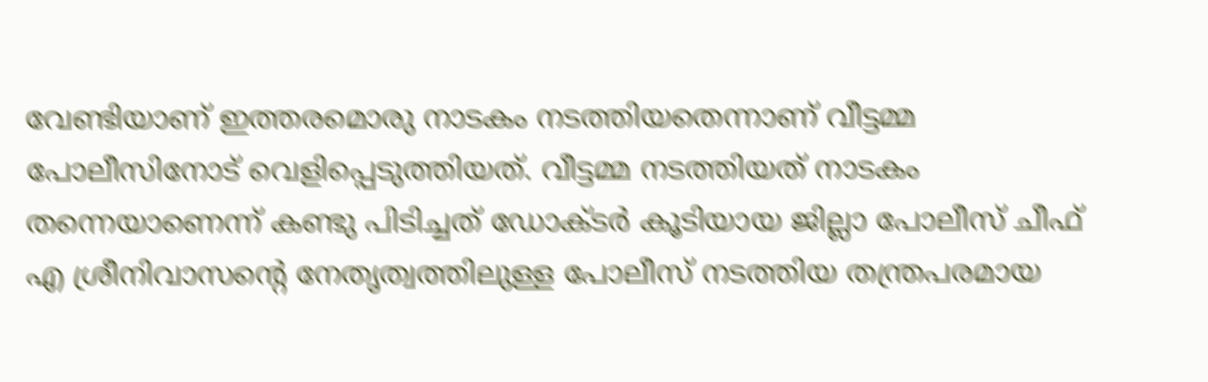വേണ്ടിയാണ് ഇത്തരമൊരു നാടകം നടത്തിയതെന്നാണ് വീട്ടമ്മ പോലീസിനോട് വെളിപ്പെടുത്തിയത്. വീട്ടമ്മ നടത്തിയത് നാടകം തന്നെയാണെന്ന് കണ്ടു പിടിച്ചത് ഡോക്ടര്‍ കൂടിയായ ജില്ലാ പോലീസ് ചീഫ് എ ശ്രീനിവാസന്റെ നേതൃത്വത്തിലുള്ള പോലീസ് നടത്തിയ തന്ത്രപരമായ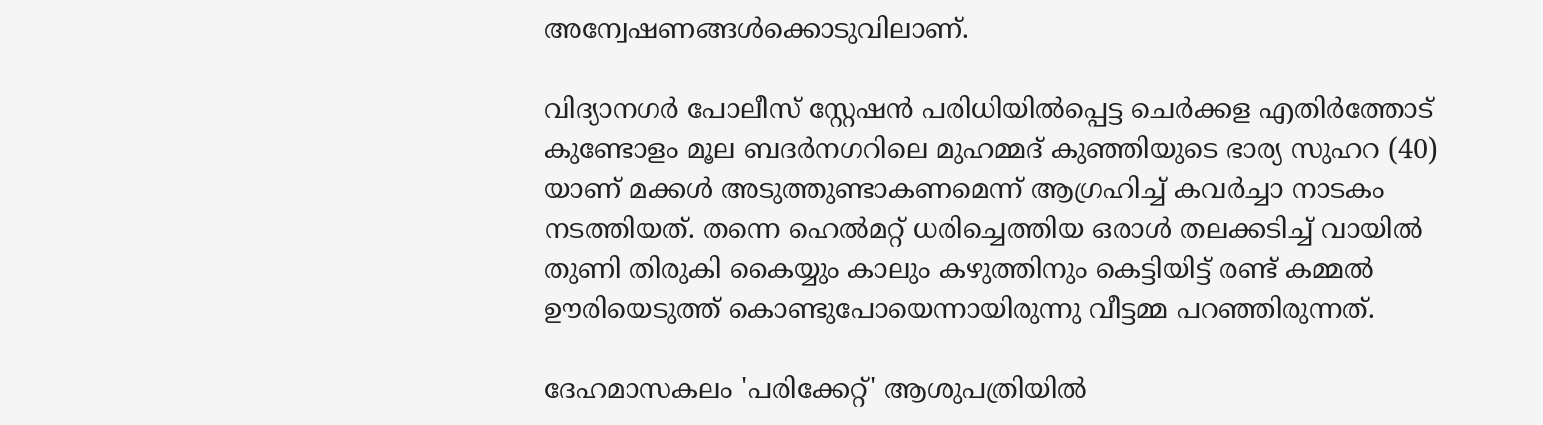അന്വേഷണങ്ങള്‍ക്കൊടുവിലാണ്.

വിദ്യാനഗര്‍ പോലീസ് സ്റ്റേഷന്‍ പരിധിയില്‍പ്പെട്ട ചെര്‍ക്കള എതിര്‍ത്തോട് കുണ്ടോളം മൂല ബദര്‍നഗറിലെ മുഹമ്മദ് കുഞ്ഞിയുടെ ഭാര്യ സുഹറ (40) യാണ് മക്കള്‍ അടുത്തുണ്ടാകണമെന്ന് ആഗ്രഹിച്ച് കവര്‍ച്ചാ നാടകം നടത്തിയത്. തന്നെ ഹെല്‍മറ്റ് ധരിച്ചെത്തിയ ഒരാള്‍ തലക്കടിച്ച് വായില്‍ തുണി തിരുകി കൈയ്യും കാലും കഴുത്തിനും കെട്ടിയിട്ട് രണ്ട് കമ്മല്‍ ഊരിയെടുത്ത് കൊണ്ടുപോയെന്നായിരുന്നു വീട്ടമ്മ പറഞ്ഞിരുന്നത്.

ദേഹമാസകലം 'പരിക്കേറ്റ്' ആശുപത്രിയില്‍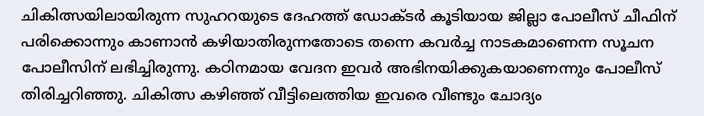ചികിത്സയിലായിരുന്ന സുഹറയുടെ ദേഹത്ത് ഡോക്ടര്‍ കൂടിയായ ജില്ലാ പോലീസ് ചീഫിന് പരിക്കൊന്നും കാണാന്‍ കഴിയാതിരുന്നതോടെ തന്നെ കവര്‍ച്ച നാടകമാണെന്ന സൂചന പോലീസിന് ലഭിച്ചിരുന്നു. കഠിനമായ വേദന ഇവര്‍ അഭിനയിക്കുകയാണെന്നും പോലീസ് തിരിച്ചറിഞ്ഞു. ചികിത്സ കഴിഞ്ഞ് വീട്ടിലെത്തിയ ഇവരെ വീണ്ടും ചോദ്യം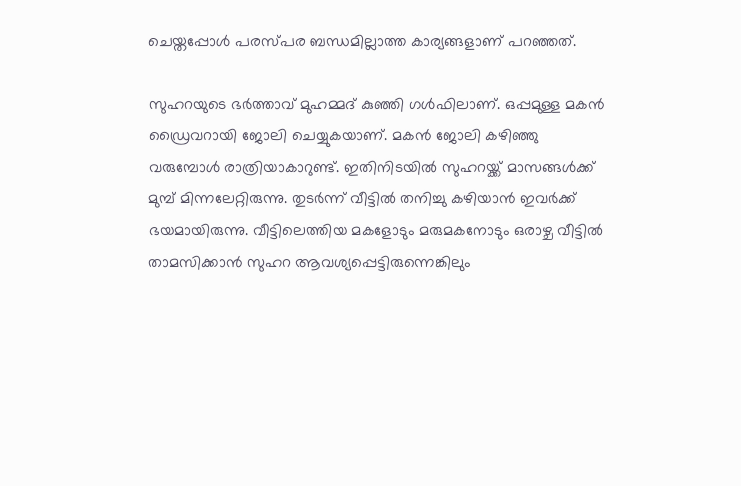ചെയ്തപ്പോള്‍ പരസ്പര ബന്ധമില്ലാത്ത കാര്യങ്ങളാണ് പറഞ്ഞത്.

സുഹറയുടെ ഭര്‍ത്താവ് മുഹമ്മദ് കുഞ്ഞി ഗള്‍ഫിലാണ്. ഒപ്പമുള്ള മകന്‍ ഡ്രൈവറായി ജോലി ചെയ്യുകയാണ്. മകന്‍ ജോലി കഴിഞ്ഞു വരുമ്പോള്‍ രാത്രിയാകാറുണ്ട്. ഇതിനിടയില്‍ സുഹറയ്ക്ക് മാസങ്ങള്‍ക്ക് മുമ്പ് മിന്നലേറ്റിരുന്നു. തുടര്‍ന്ന് വീട്ടില്‍ തനിച്ചു കഴിയാന്‍ ഇവര്‍ക്ക് ഭയമായിരുന്നു. വീട്ടിലെത്തിയ മകളോടും മരുമകനോടും ഒരാഴ്ച വീട്ടില്‍ താമസിക്കാന്‍ സുഹറ ആവശ്യപ്പെട്ടിരുന്നെങ്കിലും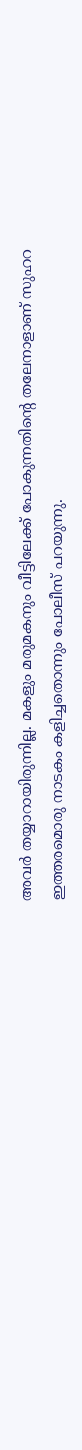അവര്‍ തയ്യാറായിരുന്നില്ല. മകളും മരുമകനും വീട്ടിലേക്ക് പോകുന്നതിന്റെ തലേനാളാണ് സുഹറ ഇത്തരമൊരു നാടകം കളിച്ചതൊന്നും പോലീസ് പറയുന്നു.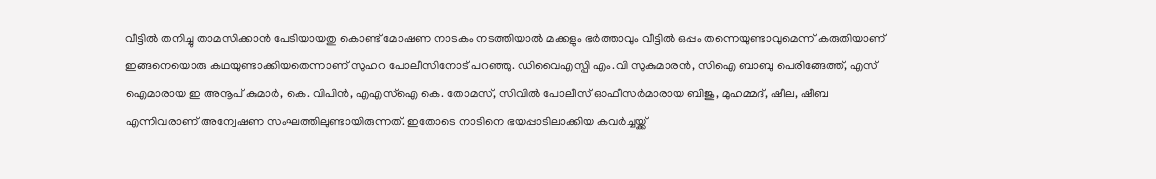വീട്ടില്‍ തനിച്ചു താമസിക്കാന്‍ പേടിയായതു കൊണ്ട് മോഷണ നാടകം നടത്തിയാല്‍ മക്കളും ഭര്‍ത്താവും വീട്ടില്‍ ഒപ്പം തന്നെയുണ്ടാവുമെന്ന് കരുതിയാണ് ഇങ്ങനെയൊരു കഥയുണ്ടാക്കിയതെന്നാണ് സുഹറ പോലീസിനോട് പറഞ്ഞു. ഡിവൈഎസ്പി എം.വി സുകുമാരന്‍, സിഐ ബാബു പെരിങ്ങേത്ത്, എസ് ഐമാരായ ഇ അനൂപ് കുമാര്‍, കെ. വിപിന്‍, എഎസ്‌ഐ കെ. തോമസ്, സിവില്‍ പോലീസ് ഓഫീസര്‍മാരായ ബിജു, മുഹമ്മദ്, ഷീല, ഷീബ എന്നിവരാണ് അന്വേഷണ സംഘത്തിലുണ്ടായിരുന്നത്. ഇതോടെ നാടിനെ ഭയപ്പാടിലാക്കിയ കവര്‍ച്ചയ്ക്ക്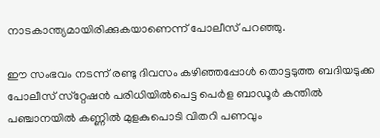നാടകാന്ത്യമായിരിക്കുകയാണെന്ന് പോലീസ് പറഞ്ഞു.

ഈ സംഭവം നടന്ന് രണ്ടു ദിവസം കഴിഞ്ഞപ്പോള്‍ തൊട്ടടുത്ത ബദിയടുക്ക പോലീസ് സ്‌റ്റേഷന്‍ പരിധിയില്‍പെട്ട പെര്‍ള ബാഡൂര്‍ കന്തില്‍ പഞ്ചാനയില്‍ കണ്ണില്‍ മുളകുപൊടി വിതറി പണവും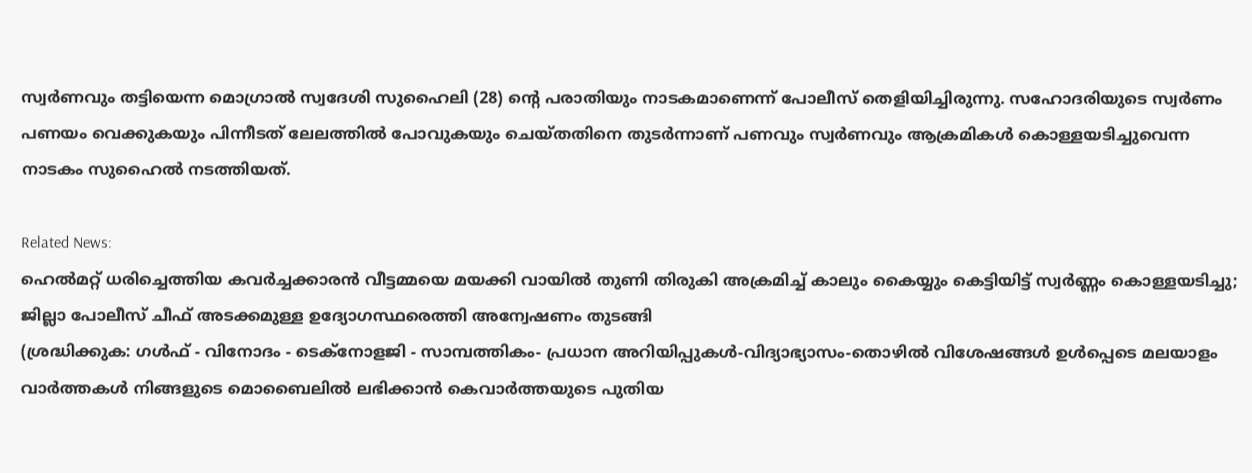സ്വര്‍ണവും തട്ടിയെന്ന മൊഗ്രാല്‍ സ്വദേശി സുഹൈലി (28) ന്റെ പരാതിയും നാടകമാണെന്ന് പോലീസ് തെളിയിച്ചിരുന്നു. സഹോദരിയുടെ സ്വര്‍ണം പണയം വെക്കുകയും പിന്നീടത് ലേലത്തില്‍ പോവുകയും ചെയ്തതിനെ തുടര്‍ന്നാണ് പണവും സ്വര്‍ണവും ആക്രമികള്‍ കൊള്ളയടിച്ചുവെന്ന നാടകം സുഹൈല്‍ നടത്തിയത്.

Related News:
ഹെല്‍മറ്റ് ധരിച്ചെത്തിയ കവര്‍ച്ചക്കാരന്‍ വീട്ടമ്മയെ മയക്കി വായില്‍ തുണി തിരുകി അക്രമിച്ച് കാലും കൈയ്യും കെട്ടിയിട്ട് സ്വര്‍ണ്ണം കൊള്ളയടിച്ചു; ജില്ലാ പോലീസ് ചീഫ് അടക്കമുള്ള ഉദ്യോഗസ്ഥരെത്തി അന്വേഷണം തുടങ്ങി
(ശ്രദ്ധിക്കുക: ഗൾഫ് - വിനോദം - ടെക്നോളജി - സാമ്പത്തികം- പ്രധാന അറിയിപ്പുകൾ-വിദ്യാഭ്യാസം-തൊഴിൽ വിശേഷങ്ങൾ ഉൾപ്പെടെ മലയാളം വാർത്തകൾ നിങ്ങളുടെ മൊബൈലിൽ ലഭിക്കാൻ കെവാർത്തയുടെ പുതിയ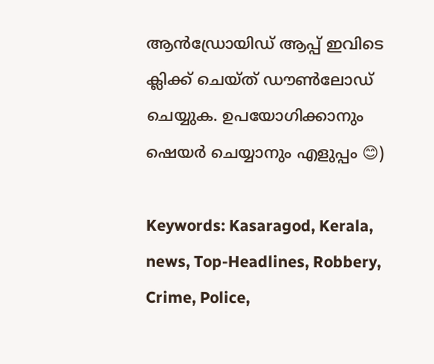ആൻഡ്രോയിഡ് ആപ്പ് ഇവിടെ ക്ലിക്ക് ചെയ്ത് ഡൗൺലോഡ് ചെയ്യുക. ഉപയോഗിക്കാനും ഷെയർ ചെയ്യാനും എളുപ്പം 😊)

Keywords: Kasaragod, Kerala, news, Top-Headlines, Robbery, Crime, Police,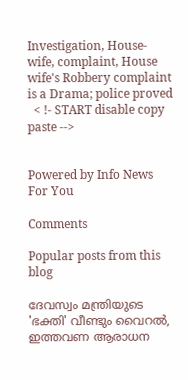Investigation, House-wife, complaint, House wife's Robbery complaint is a Drama; police proved
  < !- START disable copy paste -->


Powered by Info News For You

Comments

Popular posts from this blog

ദേവസ്വം മന്ത്രിയുടെ 'ഭക്തി' വീണ്ടും വൈറല്‍, ഇത്തവണ ആരാധന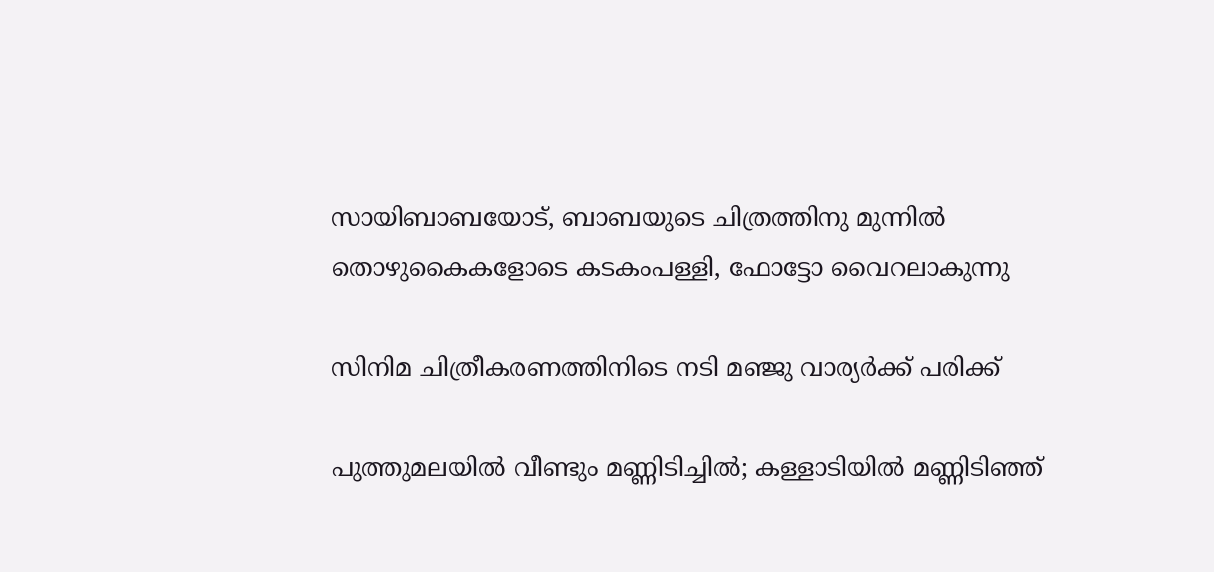സായിബാബയോട്, ബാബയുടെ ചിത്രത്തിനു മുന്നില്‍ തൊഴുകൈകളോടെ കടകംപള്ളി, ഫോട്ടോ വൈറലാകുന്നു

സിനിമ ചിത്രീകരണത്തിനിടെ നടി മഞ്ജു വാര്യര്‍ക്ക് പരിക്ക്

പുത്തുമലയില്‍ വീണ്ടും മണ്ണിടിച്ചില്‍; കള്ളാടിയില്‍ മണ്ണിടിഞ്ഞ്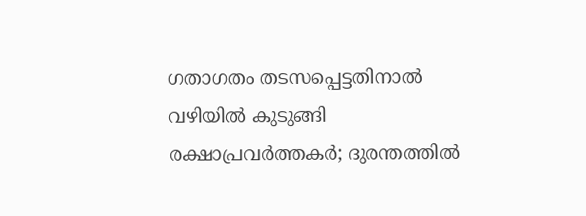ഗതാഗതം തടസപ്പെട്ടതിനാല്‍ വഴിയില്‍ കുടുങ്ങി രക്ഷാപ്രവര്‍ത്തകര്‍; ദുരന്തത്തില്‍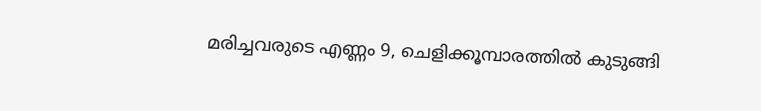മരിച്ചവരുടെ എണ്ണം 9, ചെളിക്കൂമ്പാരത്തില്‍ കുടുങ്ങി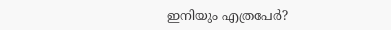ഇനിയും എത്രപേര്‍?